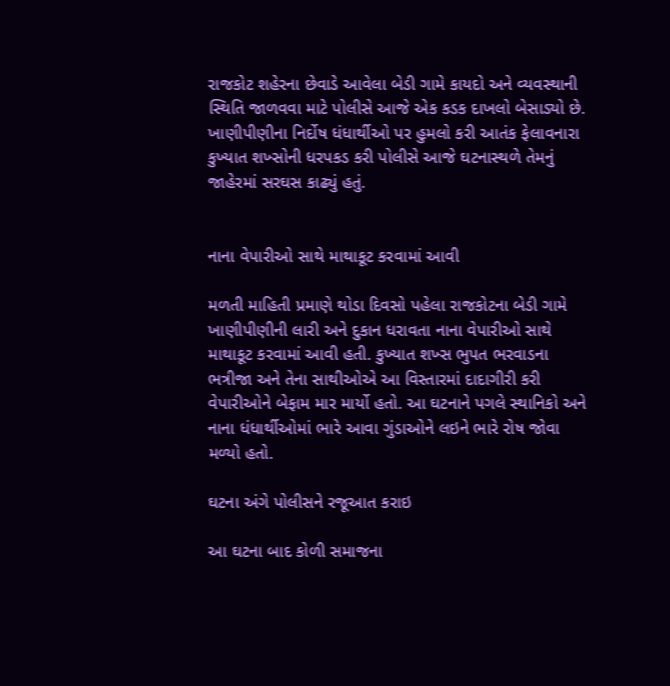રાજકોટ શહેરના છેવાડે આવેલા બેડી ગામે કાયદો અને વ્યવસ્થાની સ્થિતિ જાળવવા માટે પોલીસે આજે એક કડક દાખલો બેસાડ્યો છે. ખાણીપીણીના નિર્દોષ ધંધાર્થીઓ પર હુમલો કરી આતંક ફેલાવનારા કુખ્યાત શખ્સોની ધરપકડ કરી પોલીસે આજે ઘટનાસ્થળે તેમનું જાહેરમાં સરઘસ કાઢ્યું હતું.


નાના વેપારીઓ સાથે માથાકૂટ કરવામાં આવી

મળતી માહિતી પ્રમાણે થોડા દિવસો પહેલા રાજકોટના બેડી ગામે ખાણીપીણીની લારી અને દુકાન ધરાવતા નાના વેપારીઓ સાથે માથાકૂટ કરવામાં આવી હતી. કુખ્યાત શખ્સ ભુપત ભરવાડના ભત્રીજા અને તેના સાથીઓએ આ વિસ્તારમાં દાદાગીરી કરી વેપારીઓને બેફામ માર માર્યો હતો. આ ઘટનાને પગલે સ્થાનિકો અને નાના ધંધાર્થીઓમાં ભારે આવા ગુંડાઓને લઇને ભારે રોષ જોવા મળ્યો હતો.

ઘટના અંગે પોલીસને રજૂઆત કરાઇ

આ ઘટના બાદ કોળી સમાજના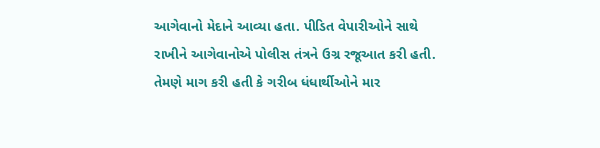આગેવાનો મેદાને આવ્યા હતા. પીડિત વેપારીઓને સાથે રાખીને આગેવાનોએ પોલીસ તંત્રને ઉગ્ર રજૂઆત કરી હતી. તેમણે માગ કરી હતી કે ગરીબ ધંધાર્થીઓને માર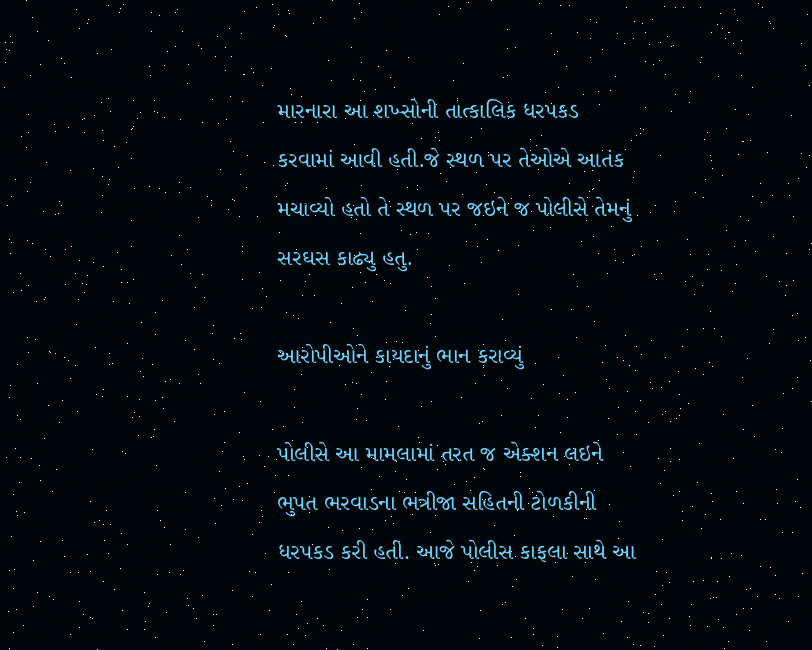મારનારા આ શખ્સોની તાત્કાલિક ધરપકડ કરવામાં આવી હતી.જે સ્થળ પર તેઓએ આતંક મચાવ્યો હતો તે સ્થળ પર જઇને જ પોલીસે તેમનું સરઘસ કાઢ્યુ હતુ.

આરોપીઓને કાયદાનું ભાન કરાવ્યું

પોલીસે આ મામલામાં તરત જ એક્શન લઇને ભુપત ભરવાડના ભત્રીજા સહિતની ટોળકીની ધરપકડ કરી હતી. આજે પોલીસ કાફલા સાથે આ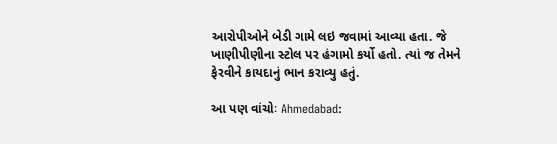આરોપીઓને બેડી ગામે લઇ જવામાં આવ્યા હતા. જે ખાણીપીણીના સ્ટોલ પર હંગામો કર્યો હતો. ત્યાં જ તેમને ફેરવીને કાયદાનું ભાન કરાવ્યુ હતું.

આ પણ વાંચોઃ Ahmedabad: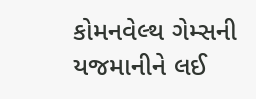કોમનવેલ્થ ગેમ્સની યજમાનીને લઈ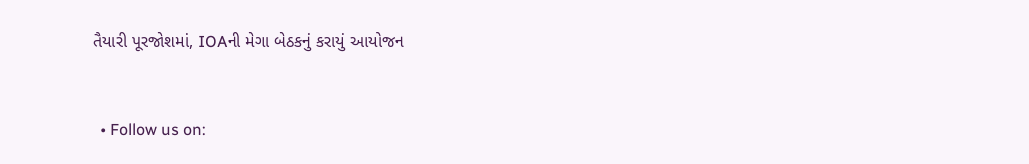તૈયારી પૂરજોશમાં, IOAની મેગા બેઠકનું કરાયું આયોજન


  • Follow us on: